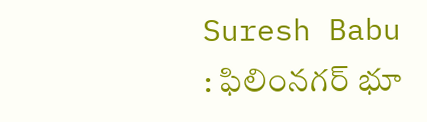Suresh Babu : ఫిలింనగర్ భూ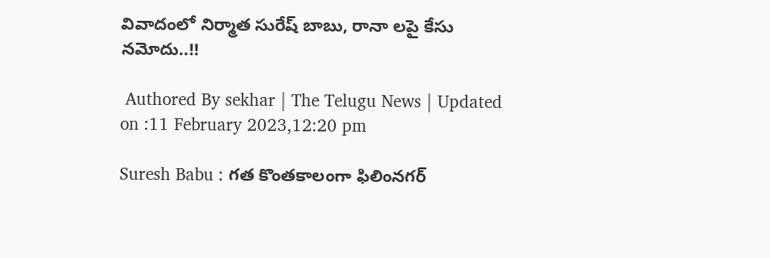వివాదంలో నిర్మాత సురేష్ బాబు, రానా లపై కేసు నమోదు..!!

 Authored By sekhar | The Telugu News | Updated on :11 February 2023,12:20 pm

Suresh Babu : గత కొంతకాలంగా ఫిలింనగర్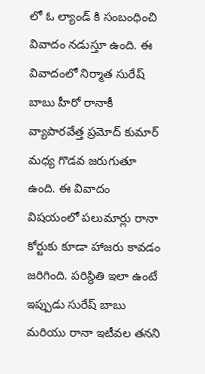లో ఓ ల్యాండ్ కి సంబంధించి వివాదం నడుస్తూ ఉంది. ఈ వివాదంలో నిర్మాత సురేష్ బాబు హీరో రానాకీ వ్యాపారవేత్త ప్రమోద్ కుమార్ మధ్య గొడవ జరుగుతూ ఉంది. ఈ వివాదం విషయంలో పలుమార్లు రానా కోర్టుకు కూడా హాజరు కావడం జరిగింది. పరిస్థితి ఇలా ఉంటే ఇప్పుడు సురేష్ బాబు మరియు రానా ఇటీవల తనని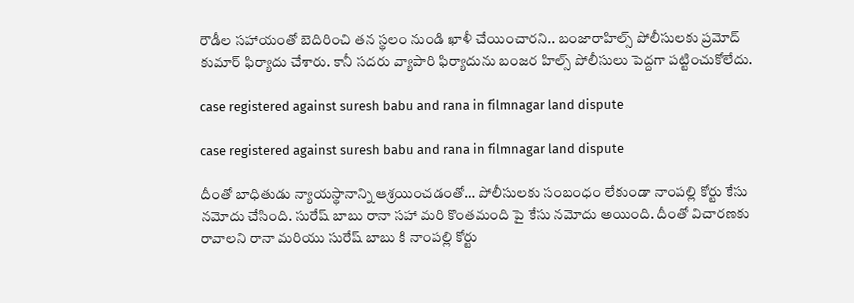రౌడీల సహాయంతో బెదిరించి తన స్థలం నుండి ఖాళీ చేయించారని.. బంజారాహిల్స్ పోలీసులకు ప్రమోద్ కుమార్ ఫిర్యాదు చేశారు. కానీ సదరు వ్యాపారి ఫిర్యాదును బంజర హిల్స్ పోలీసులు పెద్దగా పట్టించుకోలేదు.

case registered against suresh babu and rana in filmnagar land dispute

case registered against suresh babu and rana in filmnagar land dispute

దీంతో బాధితుడు న్యాయస్థానాన్ని ఆశ్రయించడంతో… పోలీసులకు సంబంధం లేకుండా నాంపల్లి కోర్టు కేసు నమోదు చేసింది. సురేష్ బాబు రానా సహా మరి కొంతమంది పై కేసు నమోదు అయింది. దీంతో విచారణకు రావాలని రానా మరియు సురేష్ బాబు కి నాంపల్లి కోర్టు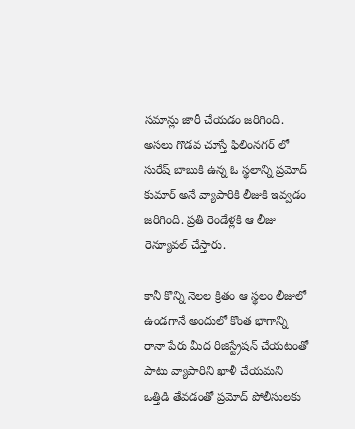సమాన్లు జారీ చేయడం జరిగింది. అసలు గొడవ చూస్తే ఫిలింనగర్ లో సురేష్ బాబుకి ఉన్న ఓ స్థలాన్ని ప్రమోద్ కుమార్ అనే వ్యాపారికి లీజుకి ఇవ్వడం జరిగింది. ప్రతి రెండేళ్లకి ఆ లీజు రెన్యూవల్ చేస్తారు.

కానీ కొన్ని నెలల క్రితం ఆ స్థలం లీజులో ఉండగానే అందులో కొంత భాగాన్ని రానా పేరు మీద రిజిస్ట్రేషన్ చేయటంతో పాటు వ్యాపారిని ఖాళీ చేయమని ఒత్తిడి తేవడంతో ప్రమోద్ పోలీసులకు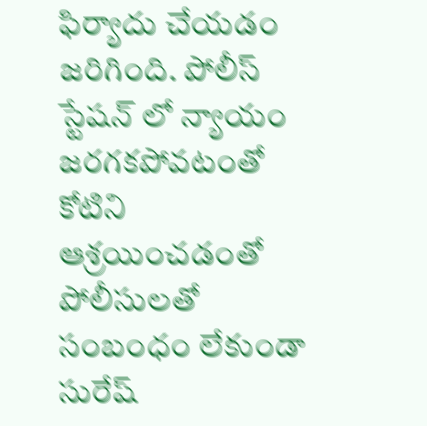ఫిర్యాదు చేయడం జరిగింది. పోలీస్ స్టేషన్ లో న్యాయం జరగకపోవటంతో కోటిని ఆశ్రయించడంతో పోలీసులతో సంబంధం లేకుండా సురేష్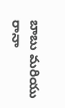బాబు మరియు రానా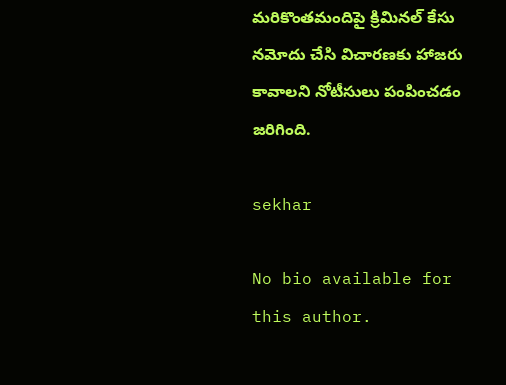మరికొంతమందిపై క్రిమినల్ కేసు నమోదు చేసి విచారణకు హాజరు కావాలని నోటీసులు పంపించడం జరిగింది.

sekhar

No bio available for this author.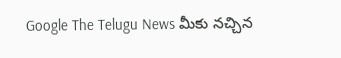Google The Telugu News మీకు నచ్చిన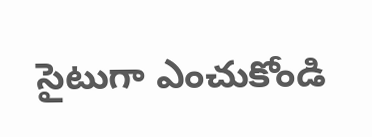సైటుగా ఎంచుకోండి